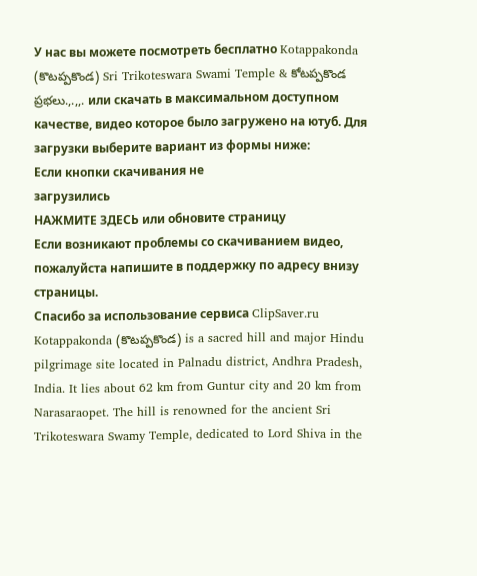У нас вы можете посмотреть бесплатно Kotappakonda (కొటప్పకొండ) Sri Trikoteswara Swami Temple & కోటప్పకొండ ప్రభలు.,.,,. или скачать в максимальном доступном качестве, видео которое было загружено на ютуб. Для загрузки выберите вариант из формы ниже:
Если кнопки скачивания не
загрузились
НАЖМИТЕ ЗДЕСЬ или обновите страницу
Если возникают проблемы со скачиванием видео, пожалуйста напишите в поддержку по адресу внизу
страницы.
Спасибо за использование сервиса ClipSaver.ru
Kotappakonda (కొటప్పకొండ) is a sacred hill and major Hindu pilgrimage site located in Palnadu district, Andhra Pradesh, India. It lies about 62 km from Guntur city and 20 km from Narasaraopet. The hill is renowned for the ancient Sri Trikoteswara Swamy Temple, dedicated to Lord Shiva in the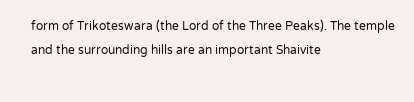form of Trikoteswara (the Lord of the Three Peaks). The temple and the surrounding hills are an important Shaivite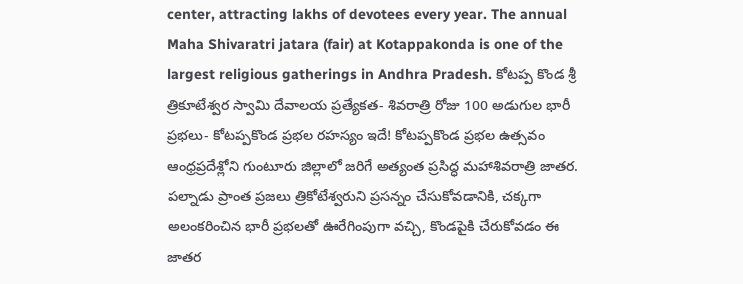center, attracting lakhs of devotees every year. The annual Maha Shivaratri jatara (fair) at Kotappakonda is one of the largest religious gatherings in Andhra Pradesh. కోటప్ప కొండ శ్రీ త్రికూటేశ్వర స్వామి దేవాలయ ప్రత్యేకత- శివరాత్రి రోజు 100 అడుగుల భారీ ప్రభలు- కోటప్పకొండ ప్రభల రహస్యం ఇదే! కోటప్పకొండ ప్రభల ఉత్సవం ఆంధ్రప్రదేశ్లోని గుంటూరు జిల్లాలో జరిగే అత్యంత ప్రసిద్ధ మహాశివరాత్రి జాతర. పల్నాడు ప్రాంత ప్రజలు త్రికోటేశ్వరుని ప్రసన్నం చేసుకోవడానికి, చక్కగా అలంకరించిన భారీ ప్రభలతో ఊరేగింపుగా వచ్చి, కొండపైకి చేరుకోవడం ఈ జాతర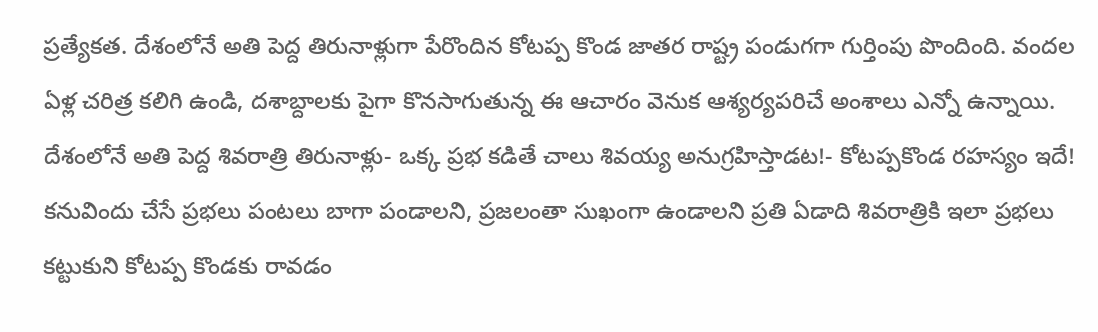ప్రత్యేకత. దేశంలోనే అతి పెద్ద తిరునాళ్లుగా పేరొందిన కోటప్ప కొండ జాతర రాష్ట్ర పండుగగా గుర్తింపు పొందింది. వందల ఏళ్ల చరిత్ర కలిగి ఉండి, దశాబ్దాలకు పైగా కొనసాగుతున్న ఈ ఆచారం వెనుక ఆశ్యర్యపరిచే అంశాలు ఎన్నో ఉన్నాయి. దేశంలోనే అతి పెద్ద శివరాత్రి తిరునాళ్లు- ఒక్క ప్రభ కడితే చాలు శివయ్య అనుగ్రహిస్తాడట!- కోటప్పకొండ రహస్యం ఇదే! కనువిందు చేసే ప్రభలు పంటలు బాగా పండాలని, ప్రజలంతా సుఖంగా ఉండాలని ప్రతి ఏడాది శివరాత్రికి ఇలా ప్రభలు కట్టుకుని కోటప్ప కొండకు రావడం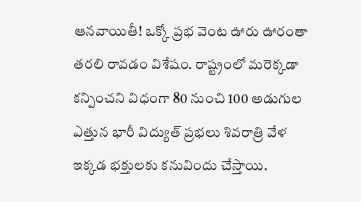ఆనవాయితీ! ఒక్కో ప్రభ వెంట ఊరు ఊరంతా తరలి రావడం విశేషం. రాష్ట్రంలో మరెక్కడా కన్పించని విధంగా 80 నుంచి 100 అడుగుల ఎత్తున భారీ విద్యుత్ ప్రభలు శివరాత్రి వేళ ఇక్కడ భక్తులకు కనువిందు చేస్తాయి.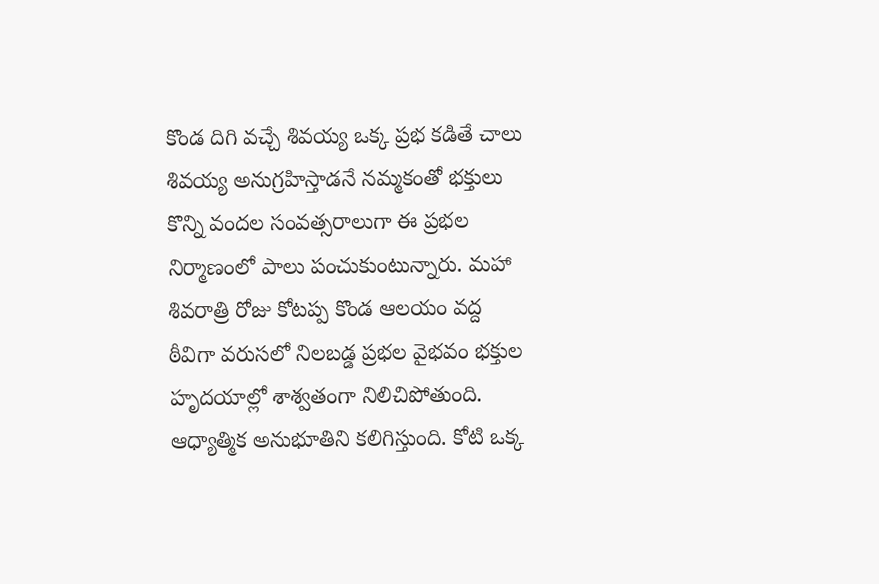కొండ దిగి వచ్చే శివయ్య ఒక్క ప్రభ కడితే చాలు శివయ్య అనుగ్రహిస్తాడనే నమ్మకంతో భక్తులు కొన్ని వందల సంవత్సరాలుగా ఈ ప్రభల నిర్మాణంలో పాలు పంచుకుంటున్నారు. మహా శివరాత్రి రోజు కోటప్ప కొండ ఆలయం వద్ద ఠీవిగా వరుసలో నిలబడ్డ ప్రభల వైభవం భక్తుల హృదయాల్లో శాశ్వతంగా నిలిచిపోతుంది. ఆధ్యాత్మిక అనుభూతిని కలిగిస్తుంది. కోటి ఒక్క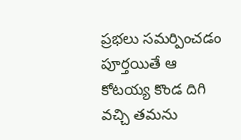ప్రభలు సమర్పించడం పూర్తయితే ఆ కోటయ్య కొండ దిగి వచ్చి తమను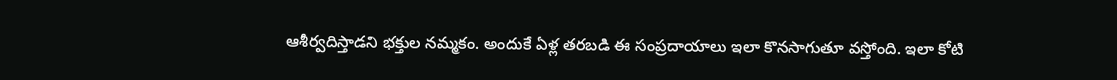ఆశీర్వదిస్తాడని భక్తుల నమ్మకం. అందుకే ఏళ్ల తరబడి ఈ సంప్రదాయాలు ఇలా కొనసాగుతూ వస్తోంది. ఇలా కోటి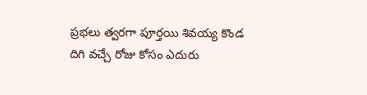ప్రభలు త్వరగా పూర్తయి శివయ్య కొండ దిగి వచ్చే రోజు కోసం ఎదురు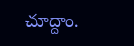చూద్దాం.